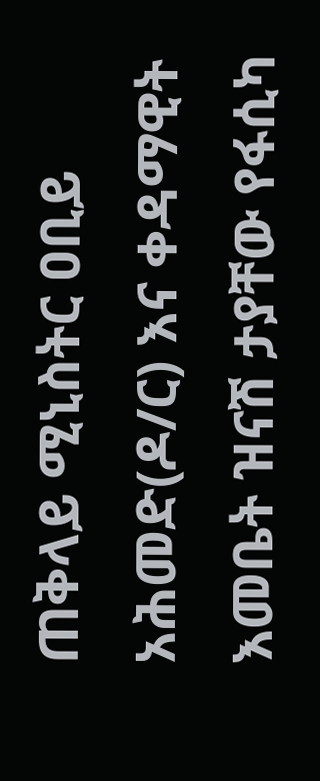ጠቅላይ ሚኒስትር ዐቢይ አሕመድ(ዶ/ር) እና ቀዳማዊት እመቤት ዝናሽ ታያቸው የፋሲካ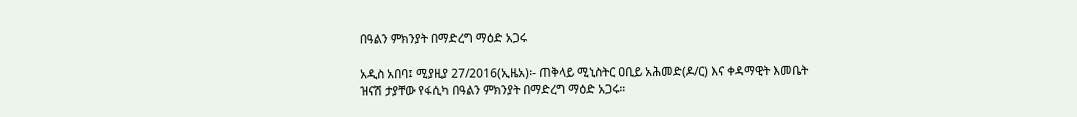በዓልን ምክንያት በማድረግ ማዕድ አጋሩ

አዲስ አበባ፤ ሚያዚያ 27/2016(ኢዜአ)፡- ጠቅላይ ሚኒስትር ዐቢይ አሕመድ(ዶ/ር) እና ቀዳማዊት እመቤት ዝናሽ ታያቸው የፋሲካ በዓልን ምክንያት በማድረግ ማዕድ አጋሩ።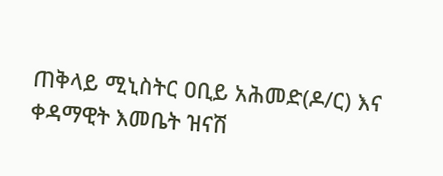ጠቅላይ ሚኒስትር ዐቢይ አሕመድ(ዶ/ር) እና ቀዳማዊት እመቤት ዝናሽ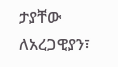ታያቸው ለአረጋዊያን፣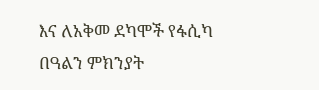እና ለአቅመ ደካሞች የፋሲካ በዓልን ምክንያት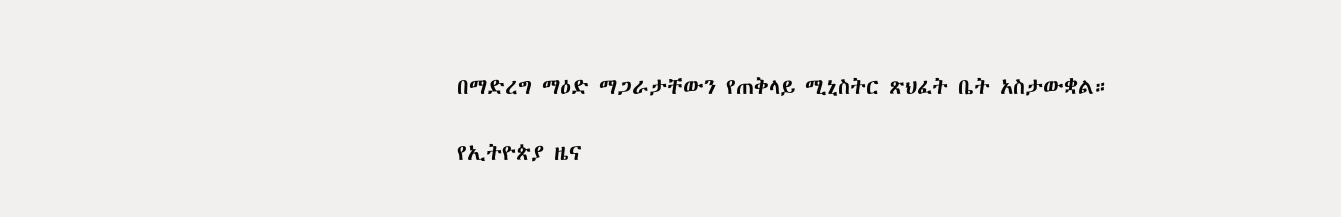በማድረግ ማዕድ ማጋራታቸውን የጠቅላይ ሚኒስትር ጽህፈት ቤት አስታውቋል።

የኢትዮጵያ ዜና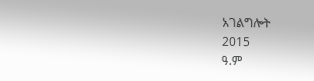አገልግሎት
2015
ዓ.ም